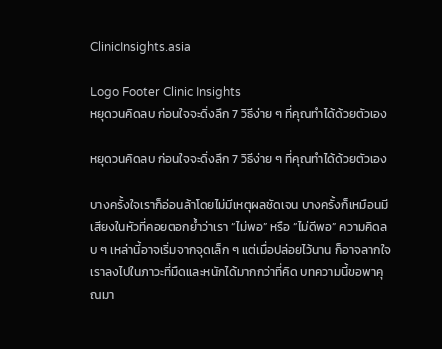ClinicInsights.asia

Logo Footer Clinic Insights
หยุดวนคิดลบ ก่อนใจจะดิ่งลึก 7 วิธีง่าย ๆ ที่คุณทำได้ด้วยตัวเอง

หยุดวนคิดลบ ก่อนใจจะดิ่งลึก 7 วิธีง่าย ๆ ที่คุณทำได้ด้วยตัวเอง

บางครั้งใจเราก็อ่อนล้าโดยไม่มีเหตุผลชัดเจน บางครั้งก็เหมือนมีเสียงในหัวที่คอยตอกย้ำว่าเรา “ไม่พอ” หรือ “ไม่ดีพอ” ความคิดลบ ๆ เหล่านี้อาจเริ่มจากจุดเล็ก ๆ แต่เมื่อปล่อยไว้นาน ก็อาจลากใจเราลงไปในภาวะที่มืดและหนักได้มากกว่าที่คิด บทความนี้ขอพาคุณมา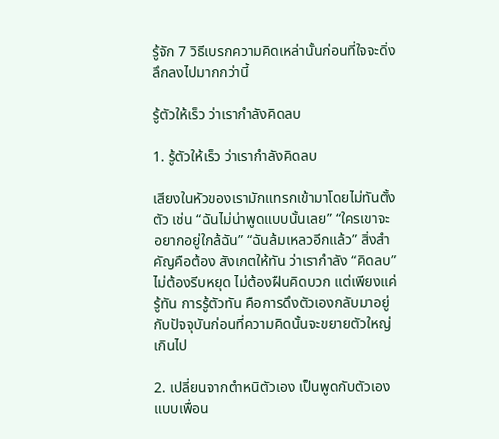รู้จัก 7 วิธีเบรกความคิดเหล่านั้นก่อนที่ใจจะดิ่งลึกลงไปมากกว่านี้

รู้ตัวให้เร็ว ว่าเรากำลังคิดลบ

1. รู้ตัวให้เร็ว ว่าเรากำลังคิดลบ

เสียงในหัวของเรามักแทรกเข้ามาโดยไม่ทันตั้งตัว เช่น “ฉันไม่น่าพูดแบบนั้นเลย” “ใครเขาจะอยากอยู่ใกล้ฉัน” “ฉันล้มเหลวอีกแล้ว” สิ่งสำคัญคือต้อง สังเกตให้ทัน ว่าเรากำลัง “คิดลบ” ไม่ต้องรีบหยุด ไม่ต้องฝืนคิดบวก แต่เพียงแค่รู้ทัน การรู้ตัวทัน คือการดึงตัวเองกลับมาอยู่กับปัจจุบันก่อนที่ความคิดนั้นจะขยายตัวใหญ่เกินไป

2. เปลี่ยนจากตำหนิตัวเอง เป็นพูดกับตัวเองแบบเพื่อน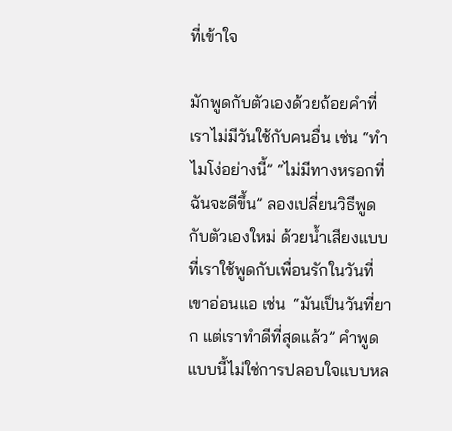ที่เข้าใจ

มักพูดกับตัวเองด้วยถ้อยคำที่เราไม่มีวันใช้กับคนอื่น เช่น “ทำไมโง่อย่างนี้” “ไม่มีทางหรอกที่ฉันจะดีขึ้น” ลองเปลี่ยนวิธีพูดกับตัวเองใหม่ ด้วยน้ำเสียงแบบที่เราใช้พูดกับเพื่อนรักในวันที่เขาอ่อนแอ เช่น  “มันเป็นวันที่ยาก แต่เราทำดีที่สุดแล้ว” คำพูดแบบนี้ไม่ใช่การปลอบใจแบบหล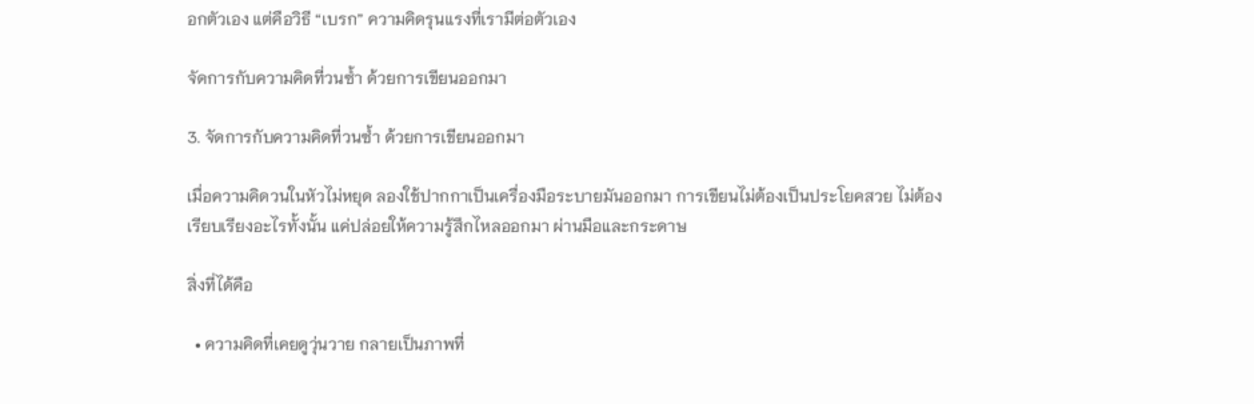อกตัวเอง แต่คือวิธี “เบรก” ความคิดรุนแรงที่เรามีต่อตัวเอง

จัดการกับความคิดที่วนซ้ำ ด้วยการเขียนออกมา

3. จัดการกับความคิดที่วนซ้ำ ด้วยการเขียนออกมา

เมื่อความคิดวนในหัวไม่หยุด ลองใช้ปากกาเป็นเครื่องมือระบายมันออกมา การเขียนไม่ต้องเป็นประโยคสวย ไม่ต้องเรียบเรียงอะไรทั้งนั้น แค่ปล่อยให้ความรู้สึกไหลออกมา ผ่านมือและกระดาษ

สิ่งที่ได้คือ

  • ความคิดที่เคยดูวุ่นวาย กลายเป็นภาพที่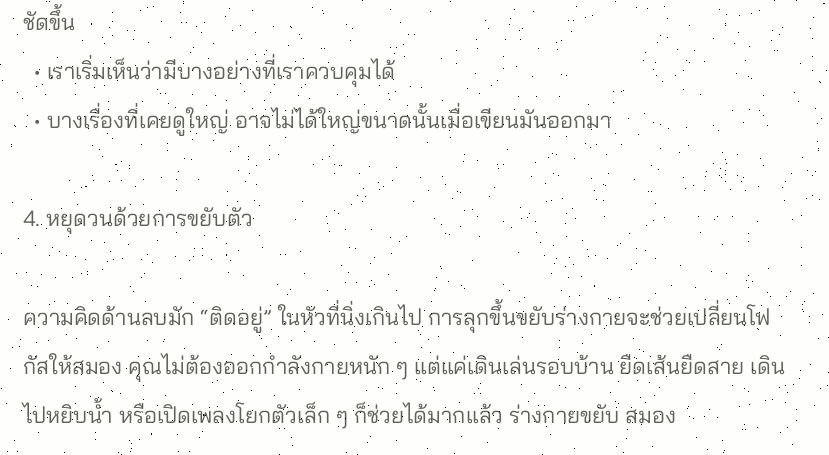ชัดขึ้น
  • เราเริ่มเห็นว่ามีบางอย่างที่เราควบคุมได้
  • บางเรื่องที่เคยดูใหญ่ อาจไม่ได้ใหญ่ขนาดนั้นเมื่อเขียนมันออกมา

4. หยุดวนด้วยการขยับตัว

ความคิดด้านลบมัก “ติดอยู่” ในหัวที่นิ่งเกินไป การลุกขึ้นขยับร่างกายจะช่วยเปลี่ยนโฟกัสให้สมอง คุณไม่ต้องออกกำลังกายหนัก ๆ แต่แค่เดินเล่นรอบบ้าน ยืดเส้นยืดสาย เดินไปหยิบน้ำ หรือเปิดเพลงโยกตัวเล็ก ๆ ก็ช่วยได้มากแล้ว ร่างกายขยับ สมอง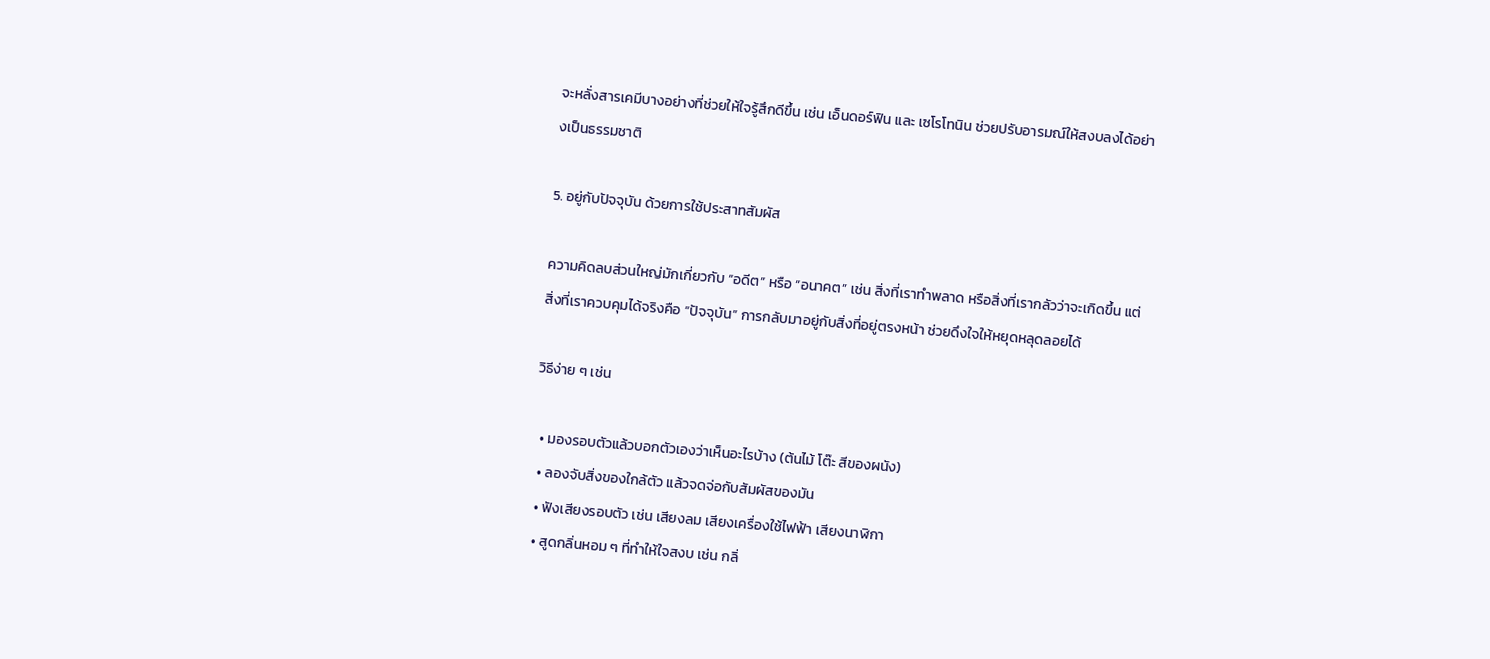จะหลั่งสารเคมีบางอย่างที่ช่วยให้ใจรู้สึกดีขึ้น เช่น เอ็นดอร์ฟิน และ เซโรโทนิน ช่วยปรับอารมณ์ให้สงบลงได้อย่างเป็นธรรมชาติ

5. อยู่กับปัจจุบัน ด้วยการใช้ประสาทสัมผัส

ความคิดลบส่วนใหญ่มักเกี่ยวกับ “อดีต” หรือ “อนาคต” เช่น สิ่งที่เราทำพลาด หรือสิ่งที่เรากลัวว่าจะเกิดขึ้น แต่สิ่งที่เราควบคุมได้จริงคือ “ปัจจุบัน” การกลับมาอยู่กับสิ่งที่อยู่ตรงหน้า ช่วยดึงใจให้หยุดหลุดลอยได้

วิธีง่าย ๆ เช่น

  • มองรอบตัวแล้วบอกตัวเองว่าเห็นอะไรบ้าง (ต้นไม้ โต๊ะ สีของผนัง)
  • ลองจับสิ่งของใกล้ตัว แล้วจดจ่อกับสัมผัสของมัน
  • ฟังเสียงรอบตัว เช่น เสียงลม เสียงเครื่องใช้ไฟฟ้า เสียงนาฬิกา
  • สูดกลิ่นหอม ๆ ที่ทำให้ใจสงบ เช่น กลิ่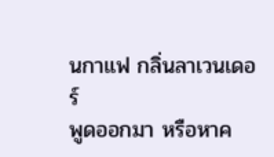นกาแฟ กลิ่นลาเวนเดอร์
พูดออกมา หรือหาค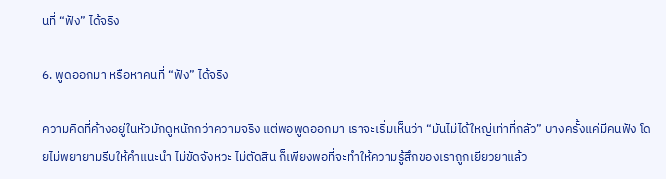นที่ “ฟัง” ได้จริง

6. พูดออกมา หรือหาคนที่ “ฟัง” ได้จริง

ความคิดที่ค้างอยู่ในหัวมักดูหนักกว่าความจริง แต่พอพูดออกมา เราจะเริ่มเห็นว่า “มันไม่ได้ใหญ่เท่าที่กลัว” บางครั้งแค่มีคนฟัง โดยไม่พยายามรีบให้คำแนะนำ ไม่ขัดจังหวะ ไม่ตัดสิน ก็เพียงพอที่จะทำให้ความรู้สึกของเราถูกเยียวยาแล้ว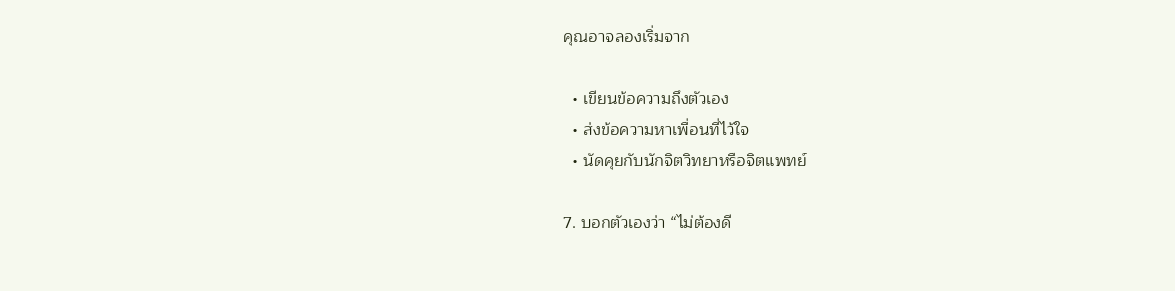คุณอาจลองเริ่มจาก

  • เขียนข้อความถึงตัวเอง
  • ส่งข้อความหาเพื่อนที่ไว้ใจ
  • นัดคุยกับนักจิตวิทยาหรือจิตแพทย์

7. บอกตัวเองว่า “ไม่ต้องดี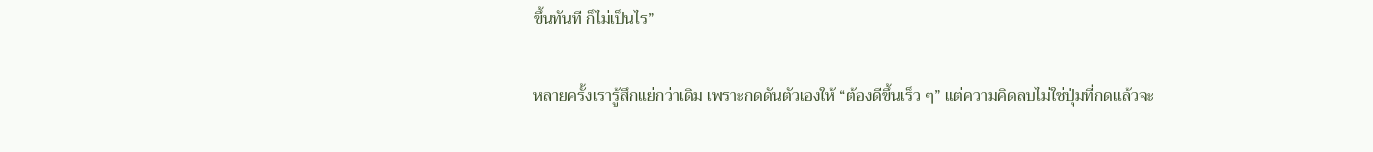ขึ้นทันที ก็ไม่เป็นไร”

หลายครั้งเรารู้สึกแย่กว่าเดิม เพราะกดดันตัวเองให้ “ต้องดีขึ้นเร็ว ๆ” แต่ความคิดลบไม่ใช่ปุ่มที่กดแล้วจะ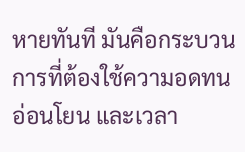หายทันที มันคือกระบวนการที่ต้องใช้ความอดทน อ่อนโยน และเวลา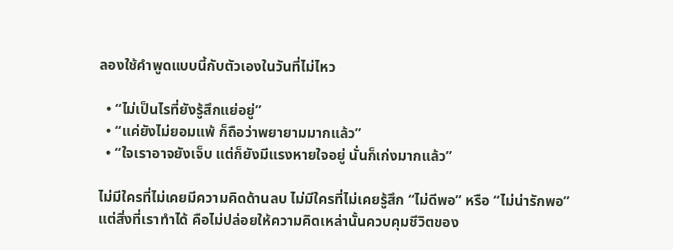ลองใช้คำพูดแบบนี้กับตัวเองในวันที่ไม่ไหว

  • “ไม่เป็นไรที่ยังรู้สึกแย่อยู่”
  • “แค่ยังไม่ยอมแพ้ ก็ถือว่าพยายามมากแล้ว”
  • “ใจเราอาจยังเจ็บ แต่ก็ยังมีแรงหายใจอยู่ นั่นก็เก่งมากแล้ว”

ไม่มีใครที่ไม่เคยมีความคิดด้านลบ ไม่มีใครที่ไม่เคยรู้สึก “ไม่ดีพอ” หรือ “ไม่น่ารักพอ”
แต่สิ่งที่เราทำได้ คือไม่ปล่อยให้ความคิดเหล่านั้นควบคุมชีวิตของ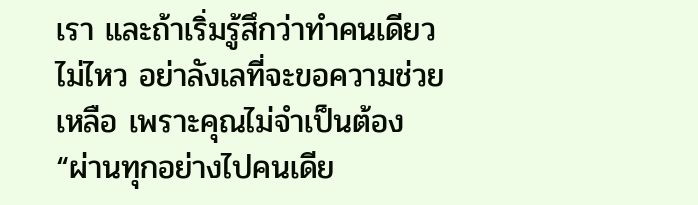เรา และถ้าเริ่มรู้สึกว่าทำคนเดียวไม่ไหว อย่าลังเลที่จะขอความช่วยเหลือ เพราะคุณไม่จำเป็นต้อง “ผ่านทุกอย่างไปคนเดีย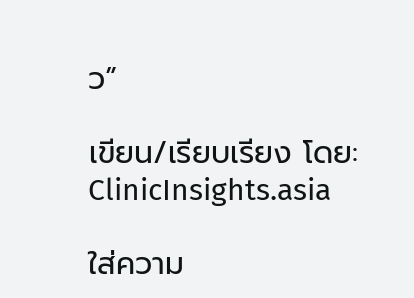ว”

เขียน/เรียบเรียง โดย: ClinicInsights.asia

ใส่ความ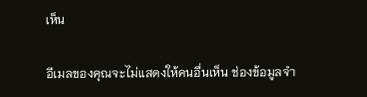เห็น

อีเมลของคุณจะไม่แสดงให้คนอื่นเห็น ช่องข้อมูลจำ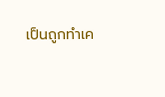เป็นถูกทำเค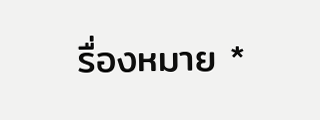รื่องหมาย *